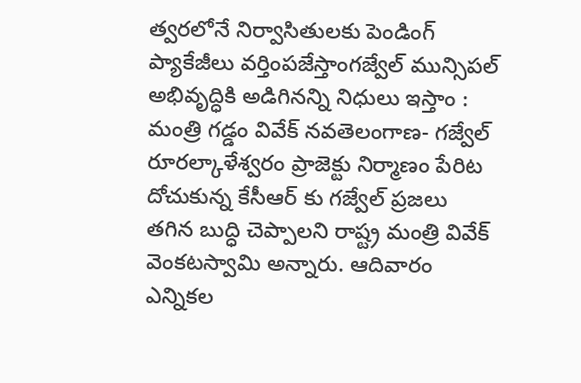త్వరలోనే నిర్వాసితులకు పెండింగ్ ప్యాకేజీలు వర్తింపజేస్తాంగజ్వేల్ మున్సిపల్ అభివృద్ధికి అడిగినన్ని నిధులు ఇస్తాం : మంత్రి గడ్డం వివేక్ నవతెలంగాణ- గజ్వేల్ రూరల్కాళేశ్వరం ప్రాజెక్టు నిర్మాణం పేరిట దోచుకున్న కేసీఆర్ కు గజ్వేల్ ప్రజలు తగిన బుద్ధి చెప్పాలని రాష్ట్ర మంత్రి వివేక్ వెంకటస్వామి అన్నారు. ఆదివారం ఎన్నికల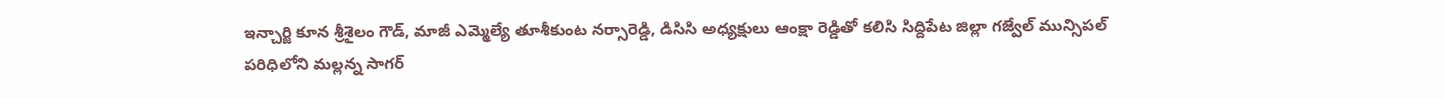ఇన్చార్జి కూన శ్రీశైలం గౌడ్, మాజీ ఎమ్మెల్యే తూశీకుంట నర్సారెడ్డి, డిసిసి అధ్యక్షులు ఆంక్షా రెడ్డితో కలిసి సిద్దిపేట జిల్లా గజ్వేల్ మున్సిపల్ పరిధిలోని మల్లన్న సాగర్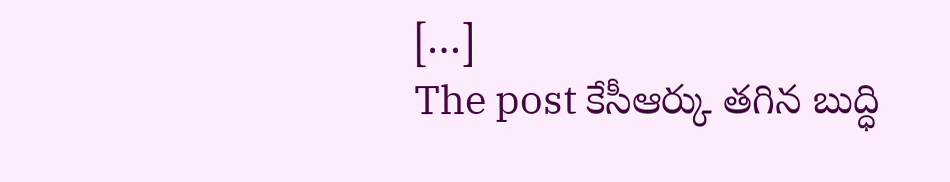[…]
The post కేసీఆర్కు తగిన బుద్ధి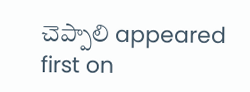చెప్పాలి appeared first on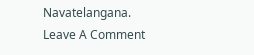Navatelangana.
Leave A Comment